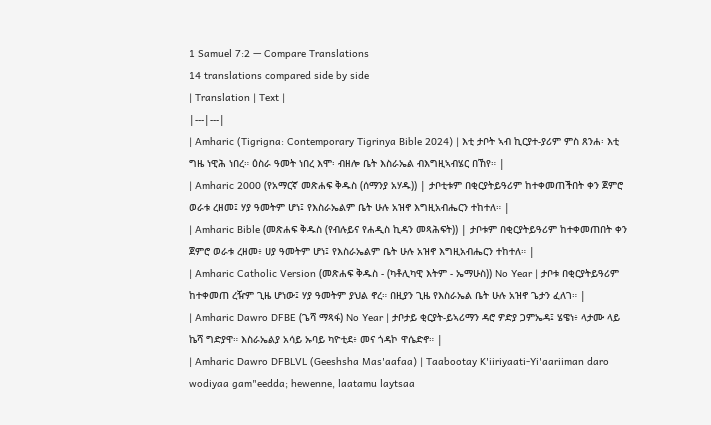1 Samuel 7:2 — Compare Translations
14 translations compared side by side
| Translation | Text |
|---|---|
| Amharic (Tigrigna: Contemporary Tigrinya Bible 2024) | እቲ ታቦት ኣብ ኪርያተ-ያሪም ምስ ጸንሐ፡ እቲ ግዜ ነዊሕ ነበረ። ዕስራ ዓመት ነበረ እሞ፡ ብዘሎ ቤት እስራኤል ብእግዚኣብሄር በኸየ። |
| Amharic 2000 (የአማርኛ መጽሐፍ ቅዱስ (ሰማንያ አሃዱ)) | ታቦቲቱም በቂርያትይዓሪም ከተቀመጠችበት ቀን ጀምሮ ወራቱ ረዘመ፤ ሃያ ዓመትም ሆነ፤ የእስራኤልም ቤት ሁሉ አዝኖ እግዚአብሔርን ተከተለ። |
| Amharic Bible (መጽሐፍ ቅዱስ (የብሉይና የሐዲስ ኪዳን መጻሕፍት)) | ታቦቱም በቂርያትይዓሪም ከተቀመጠበት ቀን ጀምሮ ወራቱ ረዘመ፥ ሀያ ዓመትም ሆነ፤ የእስራኤልም ቤት ሁሉ አዝኖ እግዚአብሔርን ተከተለ። |
| Amharic Catholic Version (መጽሐፍ ቅዱስ - (ካቶሊካዊ እትም - ኤማሁስ)) No Year | ታቦቱ በቂርያትይዓሪም ከተቀመጠ ረዥም ጊዜ ሆነው፤ ሃያ ዓመትም ያህል ኖረ። በዚያን ጊዜ የእስራኤል ቤት ሁሉ አዝኖ ጌታን ፈለገ። |
| Amharic Dawro DFBE (ጌሻ ማጻፋ) No Year | ታቦታይ ቂርያት-ይኣሪማን ዳሮ ዎድያ ጋምኤዳ፤ ሄዌነ፥ ላታሙ ላይ ኬሻ ግድያዋ። እስራኤልያ አሳይ ኡባይ ካዮቲደ፥ መና ጎዳኮ ዋሴድኖ። |
| Amharic Dawro DFBLVL (Geeshsha Mas'aafaa) | Taabootay K'iiriyaati-Yi'aariiman daro wodiyaa gam"eedda; hewenne, laatamu laytsaa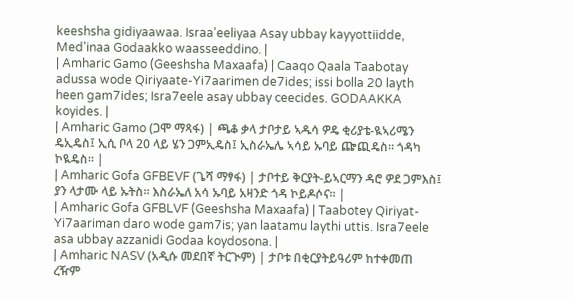keeshsha gidiyaawaa. Israa'eeliyaa Asay ubbay kayyottiidde, Med'inaa Godaakko waasseeddino. |
| Amharic Gamo (Geeshsha Maxaafa) | Caaqo Qaala Taabotay adussa wode Qiriyaate-Yi7aarimen de7ides; issi bolla 20 layth heen gam7ides; Isra7eele asay ubbay ceecides. GODAAKKA koyides. |
| Amharic Gamo (ጋሞ ማጻፋ) | ጫቆ ቃላ ታቦታይ ኣዱሳ ዎዴ ቂሪያቴ-ዪኣሪሜን ዴኢዴስ፤ ኢሲ ቦላ 20 ላይ ሄን ጋምኢዴስ፤ ኢስራኤሌ ኣሳይ ኡባይ ጬጪዴስ። ጎዳካ ኮዪዴስ። |
| Amharic Gofa GFBEVF (ጌሻ ማፃፋ) | ታቦተይ ቅርያት-ይኣርማን ዳሮ ዎደ ጋምእስ፤ ያን ላታሙ ላይ ኡትስ። እስራኤለ አሳ ኡባይ አዛንድ ጎዳ ኮይዶሶና። |
| Amharic Gofa GFBLVF (Geeshsha Maxaafa) | Taabotey Qiriyat-Yi7aariman daro wode gam7is; yan laatamu laythi uttis. Isra7eele asa ubbay azzanidi Godaa koydosona. |
| Amharic NASV (አዲሱ መደበኛ ትርጒም) | ታቦቱ በቂርያትይዓሪም ከተቀመጠ ረዥም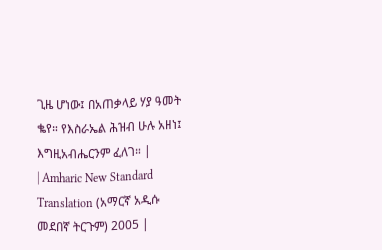ጊዜ ሆነው፤ በአጠቃላይ ሃያ ዓመት ቈየ። የእስራኤል ሕዝብ ሁሉ አዘነ፤ እግዚአብሔርንም ፈለገ። |
| Amharic New Standard Translation (አማርኛ አዲሱ መደበኛ ትርጉም) 2005 |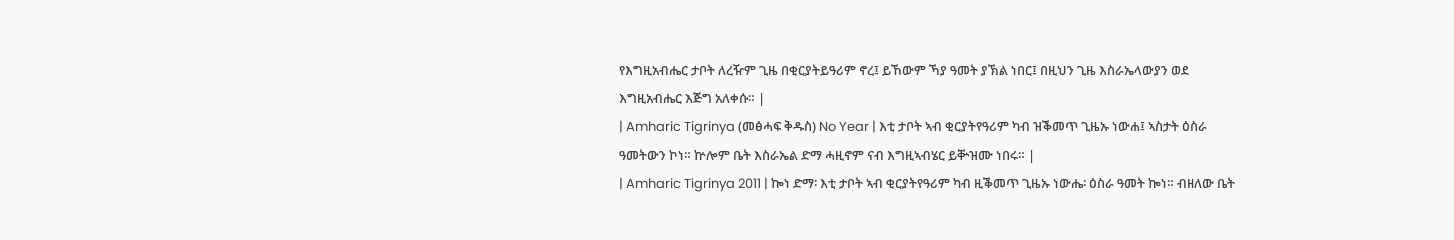የእግዚአብሔር ታቦት ለረዥም ጊዜ በቂርያትይዓሪም ኖረ፤ ይኸውም ኻያ ዓመት ያኽል ነበር፤ በዚህን ጊዜ እስራኤላውያን ወደ እግዚአብሔር እጅግ አለቀሱ። |
| Amharic Tigrinya (መፅሓፍ ቅዱስ) No Year | እቲ ታቦት ኣብ ቂርያትየዓሪም ካብ ዝቕመጥ ጊዜኡ ነውሐ፤ ኣስታት ዕስራ ዓመትውን ኮነ። ኵሎም ቤት እስራኤል ድማ ሓዚኖም ናብ እግዚኣብሄር ይቝዝሙ ነበሩ። |
| Amharic Tigrinya 2011 | ኰነ ድማ፡ እቲ ታቦት ኣብ ቂርያትየዓሪም ካብ ዚቕመጥ ጊዜኡ ነውሔ፡ ዕስራ ዓመት ኰነ። ብዘለው ቤት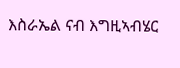እስራኤል ናብ እግዚኣብሄር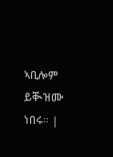ኣቢሎም ይቚዝሙ ነበሩ። |